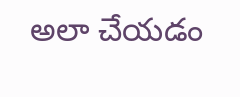అలా చేయడం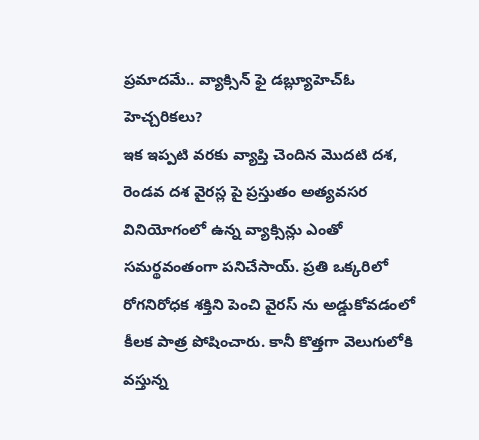ప్రమాదమే.. వ్యాక్సిన్ ఫై డబ్ల్యూహెచ్ఓ హెచ్చరికలు?
ఇక ఇప్పటి వరకు వ్యాప్తి చెందిన మొదటి దశ, రెండవ దశ వైరస్ల పై ప్రస్తుతం అత్యవసర వినియోగంలో ఉన్న వ్యాక్సిన్లు ఎంతో సమర్థవంతంగా పనిచేసాయ్. ప్రతి ఒక్కరిలో రోగనిరోధక శక్తిని పెంచి వైరస్ ను అడ్డుకోవడంలో కీలక పాత్ర పోషించారు. కానీ కొత్తగా వెలుగులోకి వస్తున్న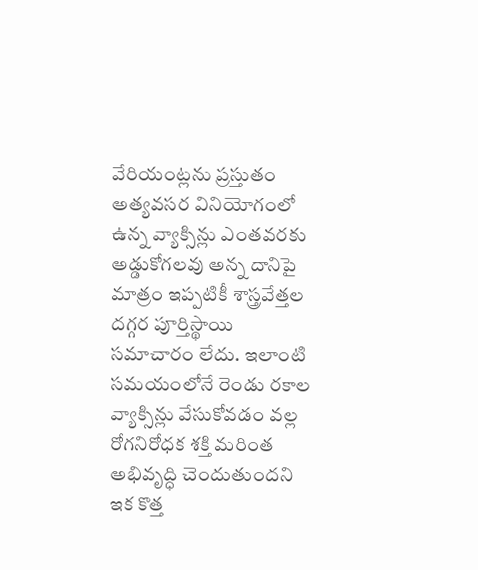వేరియంట్లను ప్రస్తుతం అత్యవసర వినియోగంలో ఉన్న వ్యాక్సిన్లు ఎంతవరకు అడ్డుకోగలవు అన్న దానిపై మాత్రం ఇప్పటికీ శాస్త్రవేత్తల దగ్గర పూర్తిస్థాయి సమాచారం లేదు. ఇలాంటి సమయంలోనే రెండు రకాల వ్యాక్సిన్లు వేసుకోవడం వల్ల రోగనిరోధక శక్తి మరింత అభివృద్ధి చెందుతుందని ఇక కొత్త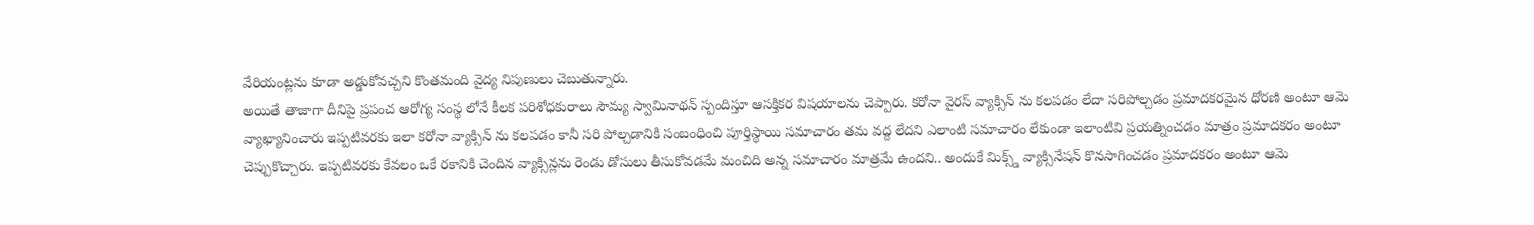వేరియంట్లను కూడా అడ్డుకోవచ్చని కొంతమంది వైద్య నిపుణులు చెబుతున్నారు.
అయితే తాజాగా దీనిపై ప్రపంచ ఆరోగ్య సంస్థ లోనే కీలక పరిశోధకురాలు సౌమ్య స్వామినాథన్ స్పందిస్తూ ఆసక్తికర విషయాలను చెప్పారు. కరోనా వైరస్ వ్యాక్సిన్ ను కలపడం లేదా సరిపోల్చడం ప్రమాదకరమైన ధోరణి అంటూ ఆమె వ్యాఖ్యానించారు ఇప్పటివరకు ఇలా కరోనా వ్యాక్సిన్ ను కలపడం కానీ సరి పోల్చడానికి సంబంధించి పూర్తిస్థాయి సమాచారం తమ వద్ద లేదని ఎలాంటి సమాచారం లేకుండా ఇలాంటివి ప్రయత్నించడం మాత్రం ప్రమాదకరం అంటూ చెప్పుకొచ్చారు. ఇప్పటివరకు కేవలం ఒకే రకానికి చెందిన వ్యాక్సిన్లను రెండు డోసులు తీసుకోవడమే మంచిది అన్న సమాచారం మాత్రమే ఉందని.. అందుకే మిక్స్డ్ వ్యాక్సినేషన్ కొనసాగించడం ప్రమాదకరం అంటూ ఆమె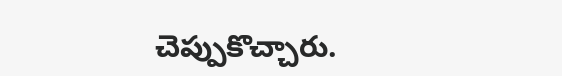చెప్పుకొచ్చారు.